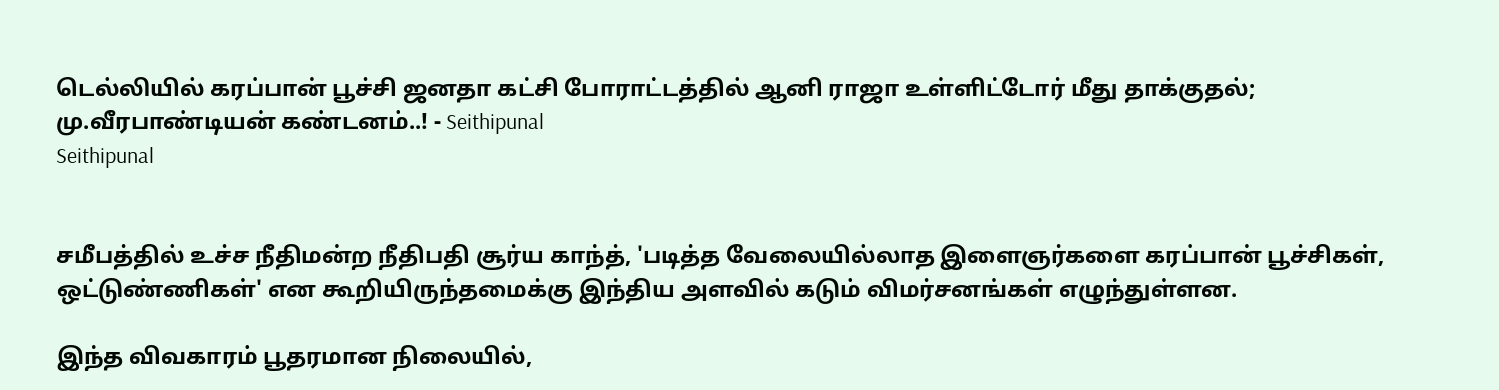டெல்லியில் கரப்பான் பூச்சி ஜனதா கட்சி போராட்டத்தில் ஆனி ராஜா உள்ளிட்டோர் மீது தாக்குதல்; மு.வீரபாண்டியன் கண்டனம்..! - Seithipunal
Seithipunal


சமீபத்தில் உச்ச நீதிமன்ற நீதிபதி சூர்ய காந்த், 'படித்த வேலையில்லாத இளைஞர்களை கரப்பான் பூச்சிகள், ஒட்டுண்ணிகள்' என கூறியிருந்தமைக்கு இந்திய அளவில் கடும் விமர்சனங்கள் எழுந்துள்ளன.

இந்த விவகாரம் பூதரமான நிலையில்,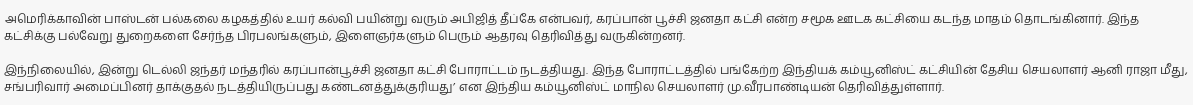அமெரிக்காவின் பாஸ்டன் பல்கலை கழகத்தில் உயர் கல்வி பயின்று வரும் அபிஜித் தீப்கே என்பவர், கரப்பான் பூச்சி ஜனதா கட்சி என்ற சமூக ஊடக கட்சியை கடந்த மாதம் தொடங்கினார். இந்த கட்சிக்கு பல்வேறு துறைகளை சேர்ந்த பிரபலங்களும், இளைஞர்களும் பெரும் ஆதரவு தெரிவித்து வருகின்றனர்.

இந்நிலையில், இன்று டெல்லி ஜந்தர் மந்தரில் கரப்பான்பூச்சி ஜனதா கட்சி போராட்டம் நடத்தியது. இந்த போராட்டத்தில் பங்கேற்ற இந்தியக் கம்யூனிஸ்ட் கட்சியின் தேசிய செயலாளர் ஆனி ராஜா மீது, சங்பரிவார் அமைப்பினர் தாக்குதல் நடத்தியிருப்பது கண்டனத்துக்குரியது’ என இந்திய கம்யூனிஸ்ட் மாநில செயலாளர் மு.வீரபாண்டியன் தெரிவித்துள்ளார்.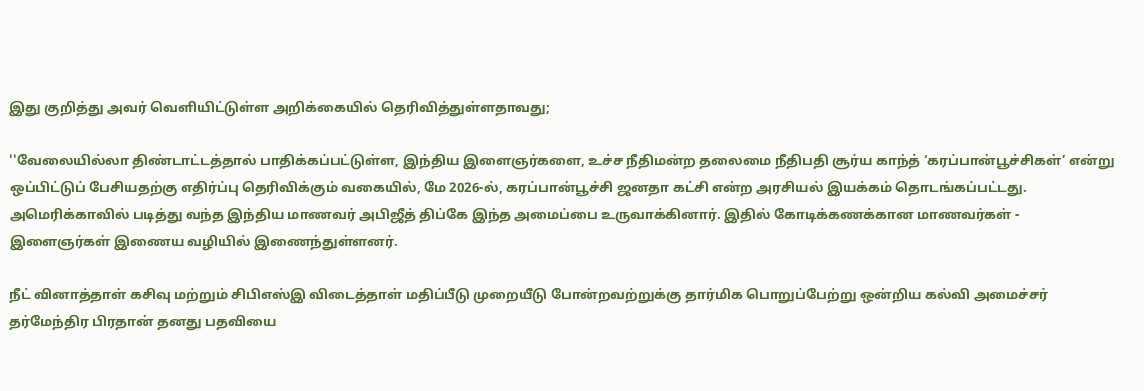இது குறித்து அவர் வெளியிட்டுள்ள அறிக்கையில் தெரிவித்துள்ளதாவது;

''வேலையில்லா திண்டாட்டத்தால் பாதிக்கப்பட்டுள்ள, இந்திய இளைஞர்களை, உச்ச நீதிமன்ற தலைமை நீதிபதி சூர்ய காந்த் ‘கரப்பான்பூச்சிகள்’ என்று ஒப்பிட்டுப் பேசியதற்கு எதிர்ப்பு தெரிவிக்கும் வகையில், மே 2026-ல், கரப்பான்பூச்சி ஜனதா கட்சி என்ற அரசியல் இயக்கம் தொடங்கப்பட்டது. அமெரிக்காவில் படித்து வந்த இந்திய மாணவர் அபிஜீத் திப்கே இந்த அமைப்பை உருவாக்கினார். இதில் கோடிக்கணக்கான மாணவர்கள் - இளைஞர்கள் இணைய வழியில் இணைந்துள்ளனர்.

நீட் வினாத்தாள் கசிவு மற்றும் சிபிஎஸ்இ விடைத்தாள் மதிப்பீடு முறையீடு போன்றவற்றுக்கு தார்மிக பொறுப்பேற்று ஒன்றிய கல்வி அமைச்சர் தர்மேந்திர பிரதான் தனது பதவியை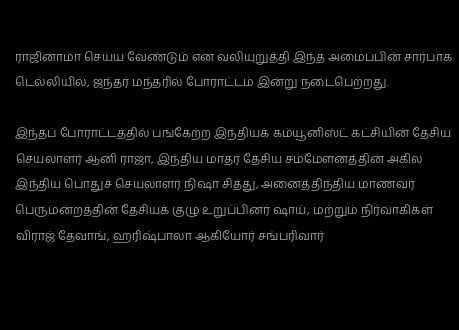ராஜினாமா செய்ய வேண்டும் என வலியுறுத்தி இந்த அமைப்பின் சார்பாக டெல்லியில், ஜந்தர் மந்தரில் போராட்டம் இன்று நடைபெற்றது.

இந்தப் போராட்டத்தில் பங்கேற்ற இந்தியக் கம்யூனிஸ்ட் கட்சியின் தேசிய செயலாளர் ஆனி ராஜா, இந்திய மாதர் தேசிய சம்மேளனத்தின் அகில இந்திய பொதுச் செயலாளர் நிஷா சித்து, அனைத்திந்திய மாணவர் பெருமன்றத்தின் தேசியக் குழு உறுப்பினர் ஷாய், மற்றும் நிர்வாகிகள் விராஜ் தேவாங், ஹரிஷ்பாலா ஆகியோர் சங்பரிவார்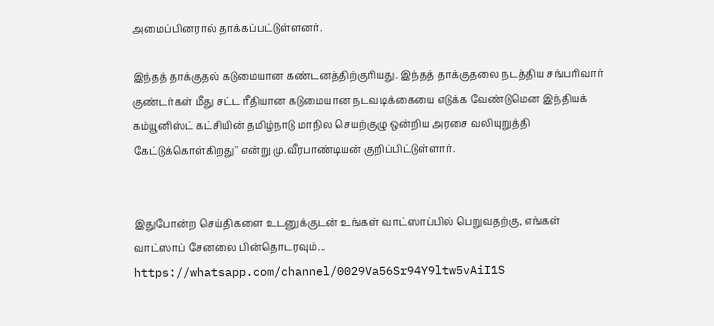அமைப்பினரால் தாக்கப்பட்டுள்ளனர்.

இந்தத் தாக்குதல் கடுமையான கண்டனத்திற்குரியது. இந்தத் தாக்குதலை நடத்திய சங்பரிவார் குண்டர்கள் மீது சட்ட ரீதியான கடுமையான நடவடிக்கையை எடுக்க வேண்டுமென இந்தியக் கம்யூனிஸ்ட் கட்சியின் தமிழ்நாடு மாநில செயற்குழு ஒன்றிய அரசை வலியுறுத்தி கேட்டுக்கொள்கிறது'' என்று மு.வீரபாண்டியன் குறிப்பிட்டுள்ளார்.


இதுபோன்ற செய்திகளை உடனுக்குடன் உங்கள் வாட்ஸாப்பில் பெறுவதற்கு, எங்கள் வாட்ஸாப் சேனலை பின்தொடரவும்... https://whatsapp.com/channel/0029Va56Sr94Y9ltw5vAiI1S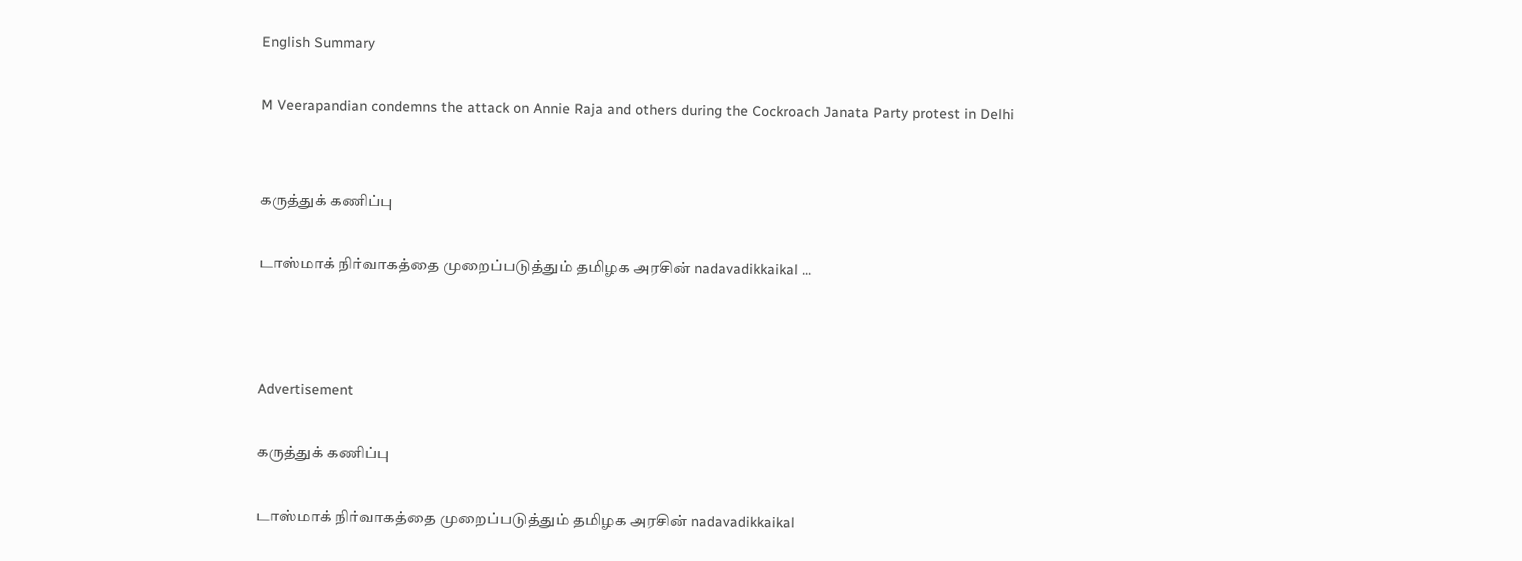English Summary

M Veerapandian condemns the attack on Annie Raja and others during the Cockroach Janata Party protest in Delhi


கருத்துக் கணிப்பு

டாஸ்மாக் நிர்வாகத்தை முறைப்படுத்தும் தமிழக அரசின் nadavadikkaikal ...



Advertisement

கருத்துக் கணிப்பு

டாஸ்மாக் நிர்வாகத்தை முறைப்படுத்தும் தமிழக அரசின் nadavadikkaikal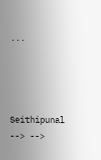...




Seithipunal
--> -->